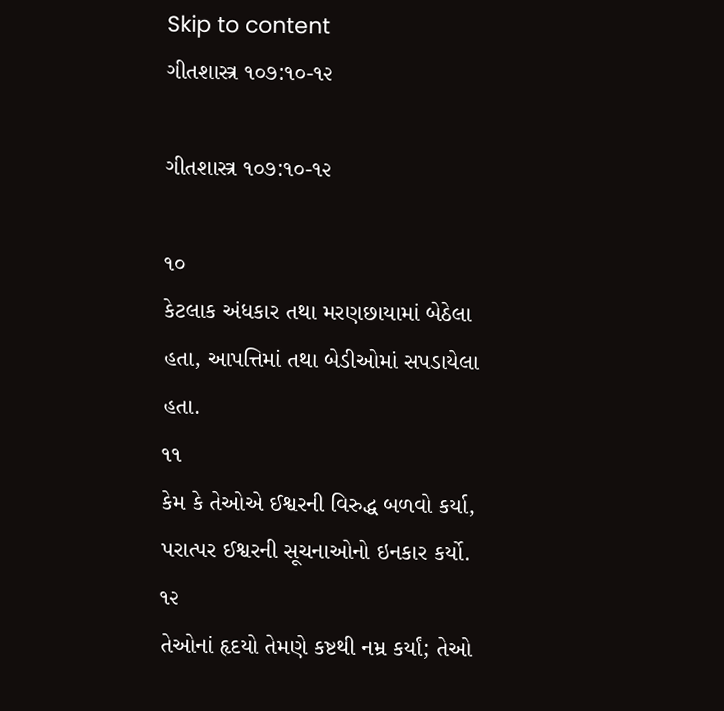Skip to content
ગીતશાસ્ત્ર ૧૦૭:૧૦-૧૨

ગીતશાસ્ત્ર ૧૦૭:૧૦-૧૨

૧૦
કેટલાક અંધકાર તથા મરણછાયામાં બેઠેલા હતા, આપત્તિમાં તથા બેડીઓમાં સપડાયેલા હતા.
૧૧
કેમ કે તેઓએ ઈશ્વરની વિરુદ્ધ બળવો કર્યા, પરાત્પર ઈશ્વરની સૂચનાઓનો ઇનકાર કર્યો.
૧૨
તેઓનાં હૃદયો તેમણે કષ્ટથી નમ્ર કર્યાં; તેઓ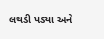લથડી પડ્યા અને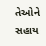તેઓને સહાય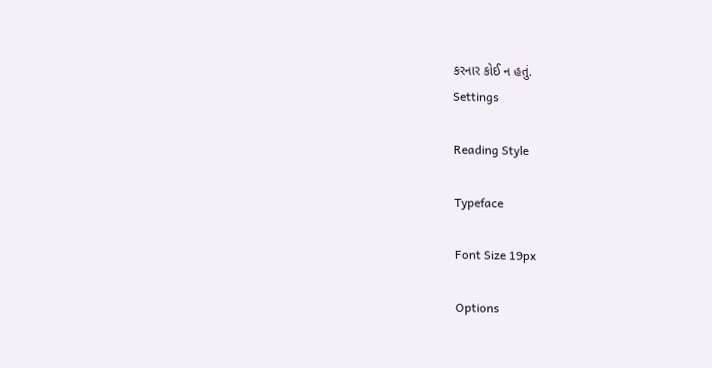કરનાર કોઈ ન હતું.
Settings

Reading Style

Typeface

Font Size 19px

Options